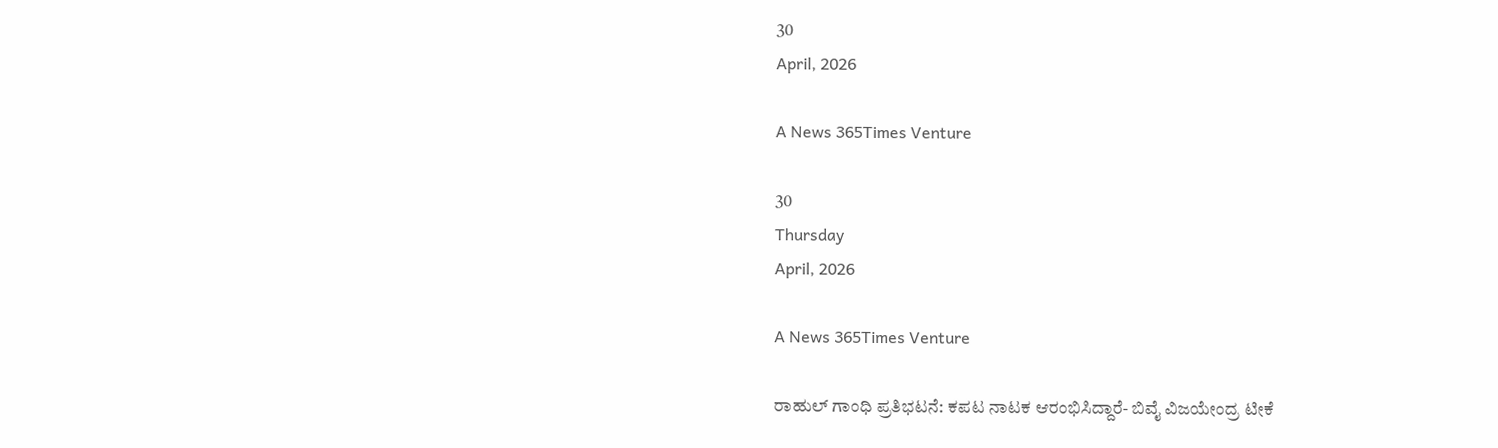30
April, 2026

A News 365Times Venture

30
Thursday
April, 2026

A News 365Times Venture

ರಾಹುಲ್ ಗಾಂಧಿ ಪ್ರತಿಭಟನೆ: ಕಪಟ ನಾಟಕ ಆರಂಭಿಸಿದ್ದಾರೆ- ಬಿವೈ ವಿಜಯೇಂದ್ರ ಟೀಕೆ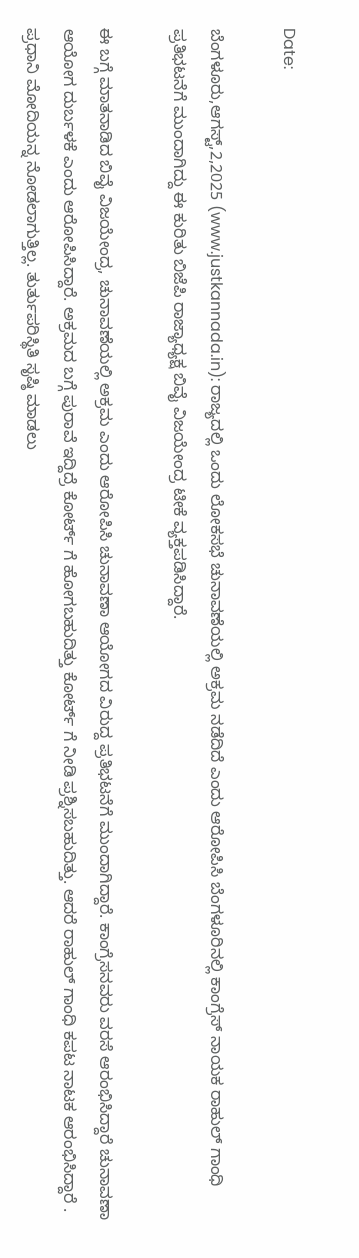Date:

ಬೆಂಗಳೂರು,ಆಗಸ್ಟ್,2,2025 (www.justkannada.in): ರಾಜ್ಯದಲ್ಲಿ ಒಂದು ಲೋಕಸಭೆ ಚುನಾವಣೆಯಲ್ಲಿ ಅಕ್ರಮ ನಡೆದಿದೆ ಎಂದು ಆರೋಪಿಸಿ ಬೆಂಗಳೂರಿನಲ್ಲಿ ಕಾಂಗ್ರೆಸ್ ನಾಯಕ ರಾಹುಲ್ ಗಾಂಧಿ ಪ್ರತಿಭಟನೆಗೆ ಮುಂದಾಗಿದ್ದು ಈ ಕುರಿತು ಬಿಜೆಪಿ ರಾಜ್ಯಾಧ್ಯಕ್ಷ ಬಿವೈ ವಿಜಯೇಂದ್ರ ಟೀಕೆ ವ್ಯಕ್ತಪಡಿಸಿದ್ದಾರೆ.

ಈ ಬಗ್ಗೆ ಮಾತನಾಡಿದ ಬಿವೈ ವಿಜಯೇಂದ್ರ, ಚುನಾವಣೆಯಲ್ಲಿ ಅಕ್ರಮ ಎಂದು ಆರೋಪಿಸಿ ಚುನಾವಣಾ ಆಯೋಗದ ವಿರುದ್ದ ಪ್ರತಿಭಟನೆಗೆ ಮುಂದಾಗಿದ್ದಾರೆ. ಕಾಂಗ್ರೆಸನವರು ವರಸೆ ಆರಂಭಿಸಿದ್ದಾರೆ ಚುನಾವಣಾ ಆಯೋಗ ದುರ್ಬಳಕೆ ಎಂದು ಆರೋಪಿಸಿದ್ದಾರೆ. ಅಕ್ರಮದ ಬಗ್ಗೆ ಪುರಾವೆ ಇದ್ದಿದ್ರೆ ಕೋರ್ಟ್ ಗೆ ಹೋಗಬಹುದಿತ್ತು ಕೋರ್ಟ್ ಗೆ ನೀಡಿ ಪ್ರಶ್ನಿಸಬಹುದಿತ್ತು. ಆದರೆ ರಾಹುಲ್ ಗಾಂಧಿ ಕಪಟ ನಾಟಕ ಆರಂಭಿಸಿದ್ದಾರೆ . ಪ್ರಧಾನಿ ಮೋದಿಯನ್ನ ನೋಡಲಾಗುತ್ತಿಲ್ಲ. ತುರ್ತುಪರಿಸ್ಥಿತಿ ಸೃಷ್ಠಿ ಮಾಡಲು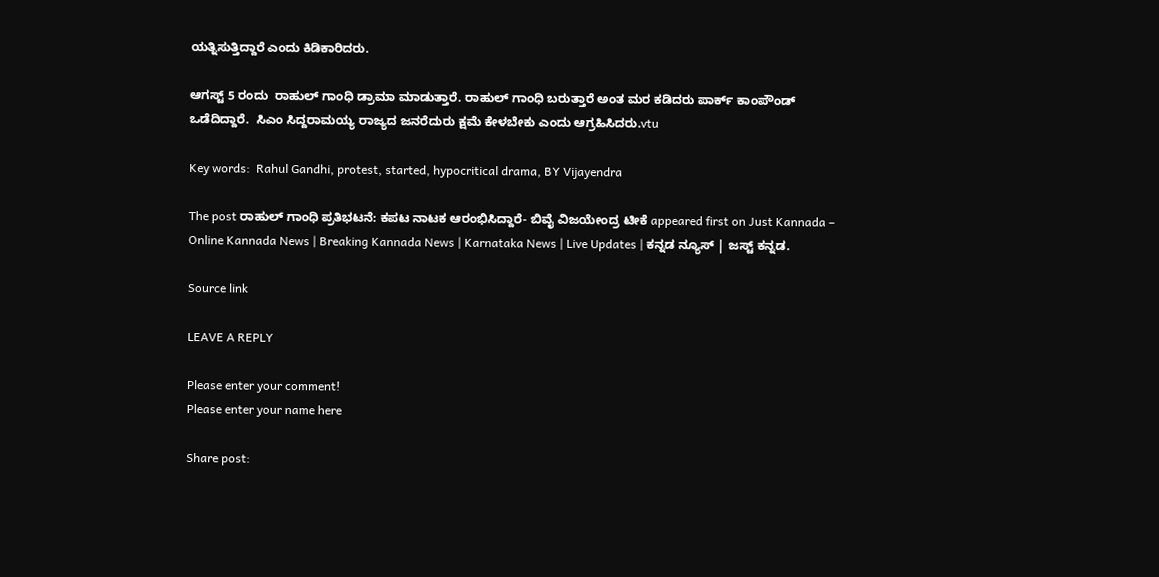ಯತ್ನಿಸುತ್ತಿದ್ದಾರೆ ಎಂದು ಕಿಡಿಕಾರಿದರು.

ಆಗಸ್ಟ್ 5 ರಂದು  ರಾಹುಲ್ ಗಾಂಧಿ ಡ್ರಾಮಾ ಮಾಡುತ್ತಾರೆ. ರಾಹುಲ್ ಗಾಂಧಿ ಬರುತ್ತಾರೆ ಅಂತ ಮರ ಕಡಿದರು ಪಾರ್ಕ್ ಕಾಂಪೌಂಡ್ ಒಡೆದಿದ್ದಾರೆ.  ಸಿಎಂ ಸಿದ್ದರಾಮಯ್ಯ ರಾಜ್ಯದ ಜನರೆದುರು ಕ್ಷಮೆ ಕೇಳಬೇಕು ಎಂದು ಆಗ್ರಹಿಸಿದರು.vtu

Key words:  Rahul Gandhi, protest, started, hypocritical drama, BY Vijayendra

The post ರಾಹುಲ್ ಗಾಂಧಿ ಪ್ರತಿಭಟನೆ: ಕಪಟ ನಾಟಕ ಆರಂಭಿಸಿದ್ದಾರೆ- ಬಿವೈ ವಿಜಯೇಂದ್ರ ಟೀಕೆ appeared first on Just Kannada – Online Kannada News | Breaking Kannada News | Karnataka News | Live Updates | ಕನ್ನಡ ನ್ಯೂಸ್ | ಜಸ್ಟ್ ಕನ್ನಡ.

Source link

LEAVE A REPLY

Please enter your comment!
Please enter your name here

Share post: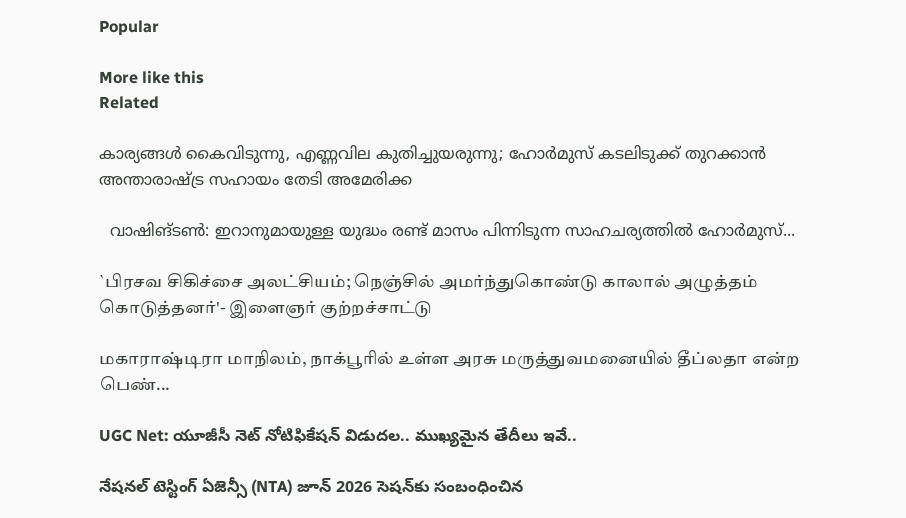Popular

More like this
Related

കാര്യങ്ങള്‍ കൈവിടുന്നു, എണ്ണവില കുതിച്ചുയരുന്നു; ഹോര്‍മുസ് കടലിടുക്ക് തുറക്കാന്‍ അന്താരാഷ്ട്ര സഹായം തേടി അമേരിക്ക

  വാഷിങ്ടണ്‍: ഇറാനുമായുള്ള യുദ്ധം രണ്ട് മാസം പിന്നിടുന്ന സാഹചര്യത്തില്‍ ഹോര്‍മുസ്...

`பிரசவ சிகிச்சை அலட்சியம்; நெஞ்சில் அமர்ந்துகொண்டு காலால் அழுத்தம் கொடுத்தனர்'- இளைஞர் குற்றச்சாட்டு

மகாராஷ்டிரா மாநிலம், நாக்பூரில் உள்ள அரசு மருத்துவமனையில் தீப்லதா என்ற பெண்...

UGC Net: యూజీసీ నెట్ నోటిఫికేషన్ విడుదల.. ముఖ్యమైన తేదీలు ఇవే..

నేషనల్ టెస్టింగ్ ఏజెన్సీ (NTA) జూన్ 2026 సెషన్‌కు సంబంధించిన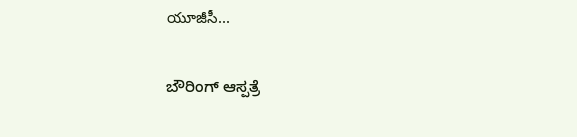యూజీసీ...

ಬೌರಿಂಗ್ ಆಸ್ಪತ್ರೆ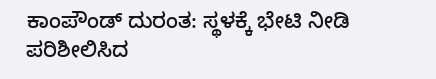ಕಾಂಪೌಂಡ್ ದುರಂತ: ಸ್ಥಳಕ್ಕೆ ಭೇಟಿ ನೀಡಿ ಪರಿಶೀಲಿಸಿದ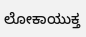ಲೋಕಾಯುಕ್ತ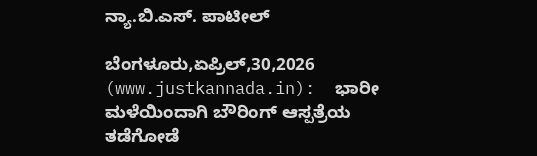ನ್ಯಾ.ಬಿ.ಎಸ್. ಪಾಟೀಲ್

ಬೆಂಗಳೂರು,ಏಪ್ರಿಲ್,30,2026 (www.justkannada.in):  ಭಾರೀ ಮಳೆಯಿಂದಾಗಿ ಬೌರಿಂಗ್ ಆಸ್ಪತ್ರೆಯ ತಡೆಗೋಡೆ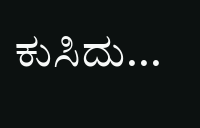ಕುಸಿದು...